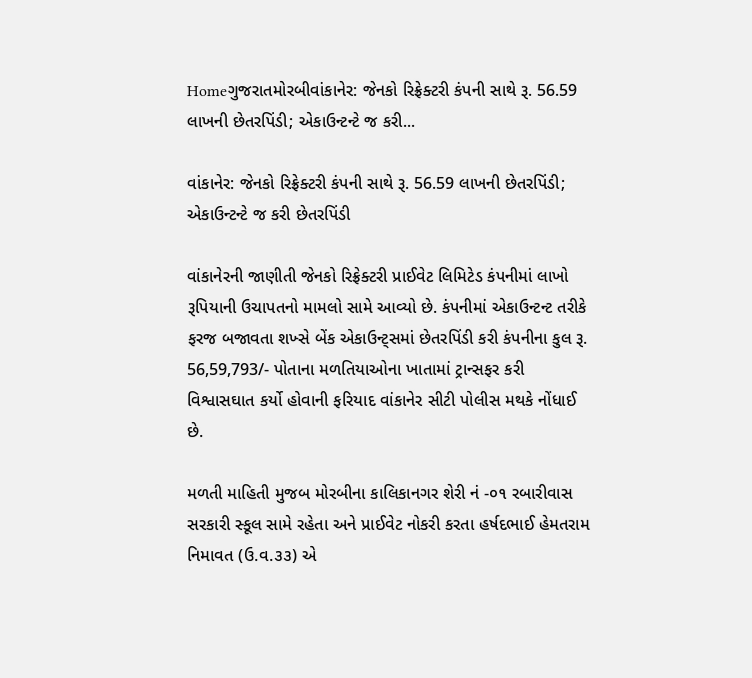Homeગુજરાતમોરબીવાંકાનેર: જેનકો રિફ્રેક્ટરી કંપની સાથે રૂ. 56.59 લાખની છેતરપિંડી; એકાઉન્ટન્ટે જ કરી...

વાંકાનેર: જેનકો રિફ્રેક્ટરી કંપની સાથે રૂ. 56.59 લાખની છેતરપિંડી; એકાઉન્ટન્ટે જ કરી છેતરપિંડી

વાંકાનેરની જાણીતી જેનકો રિફ્રેક્ટરી પ્રાઈવેટ લિમિટેડ કંપનીમાં લાખો રૂપિયાની ઉચાપતનો મામલો સામે આવ્યો છે. કંપનીમાં એકાઉન્ટન્ટ તરીકે ફરજ બજાવતા શખ્સે બેંક એકાઉન્ટ્સમાં છેતરપિંડી કરી કંપનીના કુલ રૂ. 56,59,793/- પોતાના મળતિયાઓના ખાતામાં ટ્રાન્સફર કરી વિશ્વાસઘાત કર્યો હોવાની ફરિયાદ વાંકાનેર સીટી પોલીસ મથકે નોંધાઈ છે.

મળતી માહિતી મુજબ મોરબીના કાલિકાનગર શેરી નં -૦૧ રબારીવાસ સરકારી સ્કૂલ સામે રહેતા અને પ્રાઈવેટ નોકરી કરતા હર્ષદભાઈ હેમતરામ નિમાવત (ઉ.વ‌.૩૩) એ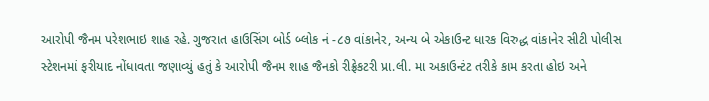આરોપી જૈનમ પરેશભાઇ શાહ રહે. ગુજરાત હાઉસિંગ બોર્ડ બ્લોક નં -૮૭ વાંકાનેર, અન્ય બે એકાઉન્ટ ધારક વિરુદ્ધ વાંકાનેર સીટી પોલીસ સ્ટેશનમાં ફરીયાદ નોંધાવતા જણાવ્યું હતું કે આરોપી જૈનમ શાહ જૈનકો રીફ્રેકટરી પ્રા.લી. મા અકાઉન્ટંટ તરીકે કામ કરતા હોઇ અને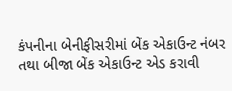કંપનીના બેનીફીસરીમાં બેંક એકાઉન્ટ નંબર તથા બીજા બેંક એકાઉન્ટ એડ કરાવી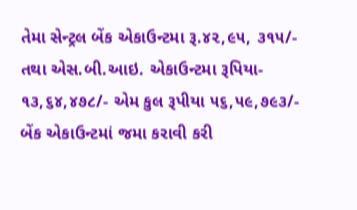તેમા સેન્ટ્રલ બેંક એકાઉન્ટમા રૂ.૪૨,૯૫, ૩૧૫/- તથા એસ.બી.આઇ. એકાઉન્ટમા રૂપિયા- ૧૩,૬૪,૪૭૮/- એમ કુલ રૂપીયા ૫૬,૫૯,૭૯૩/- બેંક એકાઉન્ટમાં જમા કરાવી કરી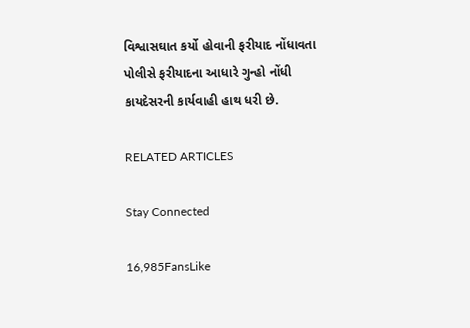વિશ્વાસઘાત કર્યો હોવાની ફરીયાદ નોંધાવતા પોલીસે ફરીયાદના આધારે ગુન્હો નોંધી કાયદેસરની કાર્યવાહી હાથ ધરી છે.

RELATED ARTICLES

Stay Connected

16,985FansLike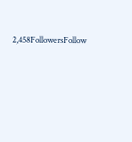2,458FollowersFollow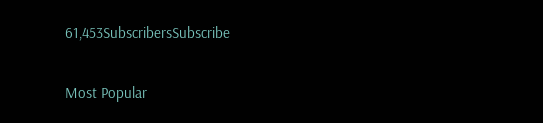61,453SubscribersSubscribe

Most Popular